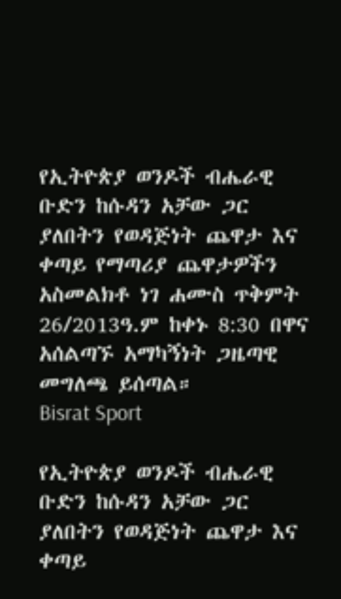የኢትዮጵያ ወንዶች ብሔራዊ ቡድን ከሱዳን አቻው ጋር ያለበትን የወዳጅነት ጨዋታ እና ቀጣይ የማጣሪያ ጨዋታዎችን አስመልክቶ ነገ ሐሙስ ጥቅምት 26/2013ዓ.ም ከቀኑ 8:30 በዋና አሰልጣኙ አማካኝነት ጋዜጣዊ መግለጫ ይሰጣል።
Bisrat Sport

የኢትዮጵያ ወንዶች ብሔራዊ ቡድን ከሱዳን አቻው ጋር ያለበትን የወዳጅነት ጨዋታ እና ቀጣይ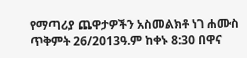የማጣሪያ ጨዋታዎችን አስመልክቶ ነገ ሐሙስ ጥቅምት 26/2013ዓ.ም ከቀኑ 8:30 በዋና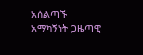አሰልጣኙ አማካኝነት ጋዜጣዊ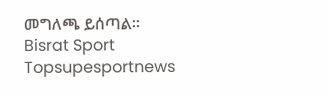መግለጫ ይሰጣል።
Bisrat Sport
Topsupesportnews